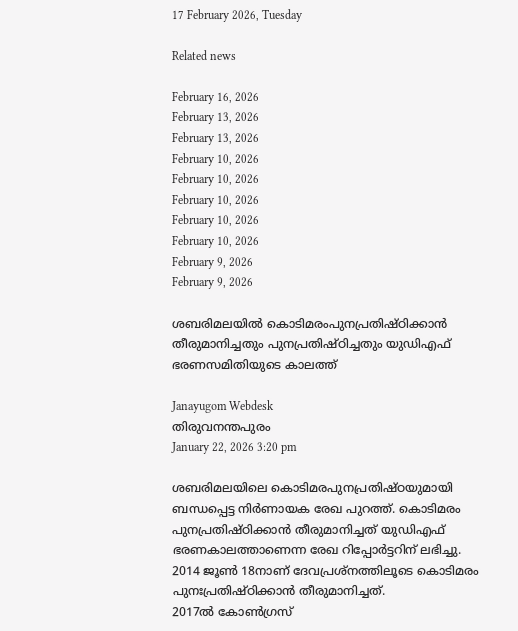17 February 2026, Tuesday

Related news

February 16, 2026
February 13, 2026
February 13, 2026
February 10, 2026
February 10, 2026
February 10, 2026
February 10, 2026
February 10, 2026
February 9, 2026
February 9, 2026

ശബരിമലയില്‍ കൊടിമരംപുനപ്രതിഷ്ഠിക്കാന്‍ തീരുമാനിച്ചതും പുനപ്രതിഷ്ഠിച്ചതും യുഡിഎഫ് ഭരണസമിതിയുടെ കാലത്ത്

Janayugom Webdesk
തിരുവനന്തപുരം
January 22, 2026 3:20 pm

ശബരിമലയിലെ കൊടിമരപുനപ്രതിഷ്ഠയുമായി ബന്ധപ്പെട്ട നിര്‍ണായക രേഖ പുറത്ത്. കൊടിമരം പുനപ്രതിഷ്ഠിക്കാന്‍ തീരുമാനിച്ചത് യുഡിഎഫ് ഭരണകാലത്താണെന്ന രേഖ റിപ്പോര്‍ട്ടറിന് ലഭിച്ചു. 2014 ജൂണ്‍ 18നാണ് ദേവപ്രശ്‌നത്തിലൂടെ കൊടിമരം പുനഃപ്രതിഷ്ഠിക്കാന്‍ തീരുമാനിച്ചത്.
2017ല്‍ കോണ്‍ഗ്രസ്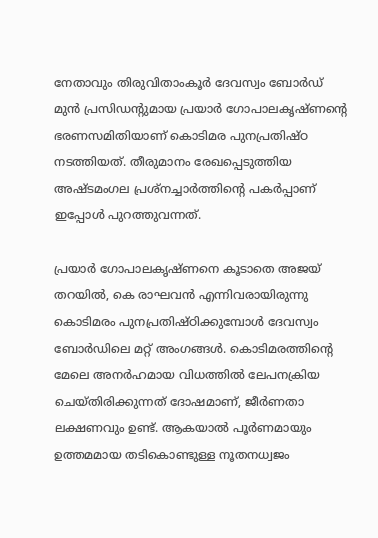നേതാവും തിരുവിതാംകൂര്‍ ദേവസ്വം ബോര്‍ഡ് മുന്‍ പ്രസിഡന്റുമായ പ്രയാര്‍ ഗോപാലകൃഷ്ണന്റെ ഭരണസമിതിയാണ് കൊടിമര പുനപ്രതിഷ്ഠ നടത്തിയത്. തീരുമാനം രേഖപ്പെടുത്തിയ അഷ്ടമംഗല പ്രശ്‌നച്ചാര്‍ത്തിന്റെ പകര്‍പ്പാണ് ഇപ്പോള്‍ പുറത്തുവന്നത്.

പ്രയാര്‍ ഗോപാലകൃഷ്ണനെ കൂടാതെ അജയ് തറയില്‍, കെ രാഘവന്‍ എന്നിവരായിരുന്നു കൊടിമരം പുനപ്രതിഷ്ഠിക്കുമ്പോള്‍ ദേവസ്വം ബോര്‍ഡിലെ മറ്റ് അംഗങ്ങള്‍. കൊടിമരത്തിന്റെ മേലെ അനര്‍ഹമായ വിധത്തില്‍ ലേപനക്രിയ ചെയ്തിരിക്കുന്നത് ദോഷമാണ്, ജീര്‍ണതാ ലക്ഷണവും ഉണ്ട്. ആകയാല്‍ പൂര്‍ണമായും ഉത്തമമായ തടികൊണ്ടുള്ള നൂതനധ്വജം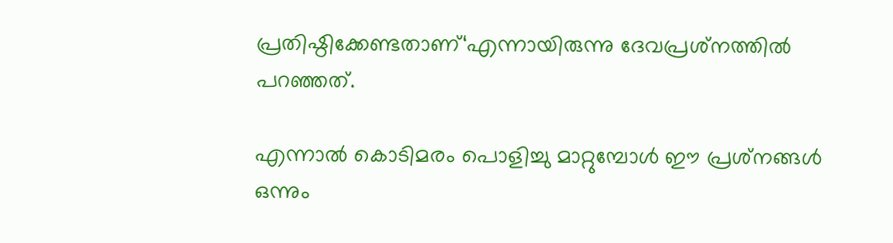പ്രതിഷ്ഠിക്കേണ്ടതാണ്‘എന്നായിരുന്നു ദേവപ്രശ്‌നത്തില്‍ പറഞ്ഞത്.

എന്നാല്‍ കൊടിമരം പൊളിച്ചു മാറ്റുമ്പോള്‍ ഈ പ്രശ്‌നങ്ങള്‍ ഒന്നും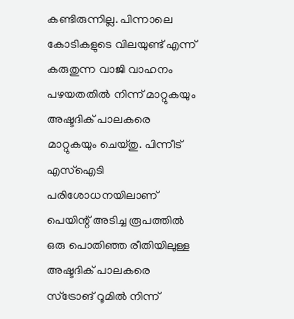കണ്ടിരുന്നില്ല. പിന്നാലെ കോടികളുടെ വിലയുണ്ട് എന്ന് കരുതുന്ന വാജി വാഹനം പഴയതതില്‍ നിന്ന് മാറ്റുകയും അഷ്ടദിക് പാലകരെ മാറ്റുകയും ചെയ്തു. പിന്നീട് എസ്‌ഐടി പരിശോധനയിലാണ് പെയിന്റ് അടിച്ച രൂപത്തില്‍ ഒരു പൊതിഞ്ഞ രീതിയിലുള്ള അഷ്ടദിക് പാലകരെ സ്‌ട്രോങ് റൂമില്‍ നിന്ന്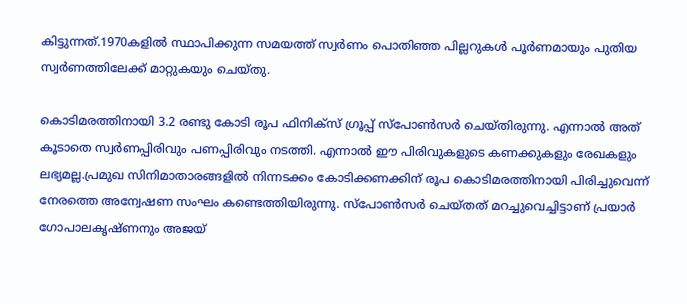കിട്ടുന്നത്.1970കളില്‍ സ്ഥാപിക്കുന്ന സമയത്ത് സ്വര്‍ണം പൊതിഞ്ഞ പില്ലറുകള്‍ പൂര്‍ണമായും പുതിയ സ്വര്‍ണത്തിലേക്ക് മാറ്റുകയും ചെയ്തു.

കൊടിമരത്തിനായി 3.2 രണ്ടു കോടി രൂപ ഫിനിക്‌സ് ഗ്രൂപ്പ് സ്‌പോണ്‍സര്‍ ചെയ്തിരുന്നു. എന്നാല്‍ അത് കൂടാതെ സ്വര്‍ണപ്പിരിവും പണപ്പിരിവും നടത്തി. എന്നാല്‍ ഈ പിരിവുകളുടെ കണക്കുകളും രേഖകളും ലഭ്യമല്ല.പ്രമുഖ സിനിമാതാരങ്ങളില്‍ നിന്നടക്കം കോടിക്കണക്കിന് രൂപ കൊടിമരത്തിനായി പിരിച്ചുവെന്ന് നേരത്തെ അന്വേഷണ സംഘം കണ്ടെത്തിയിരുന്നു. സ്‌പോണ്‍സര്‍ ചെയ്തത് മറച്ചുവെച്ചിട്ടാണ് പ്രയാര്‍ ഗോപാലകൃഷ്ണനും അജയ്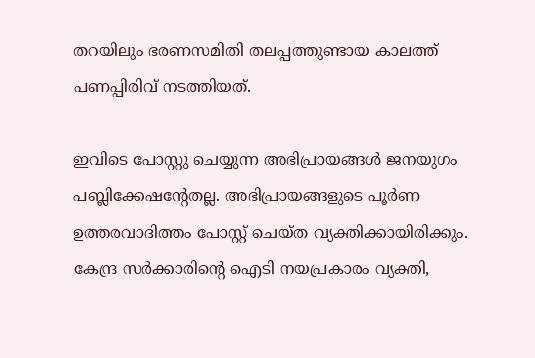തറയിലും ഭരണസമിതി തലപ്പത്തുണ്ടായ കാലത്ത് പണപ്പിരിവ് നടത്തിയത്.

ഇവിടെ പോസ്റ്റു ചെയ്യുന്ന അഭിപ്രായങ്ങള്‍ ജനയുഗം പബ്ലിക്കേഷന്റേതല്ല. അഭിപ്രായങ്ങളുടെ പൂര്‍ണ ഉത്തരവാദിത്തം പോസ്റ്റ് ചെയ്ത വ്യക്തിക്കായിരിക്കും. കേന്ദ്ര സര്‍ക്കാരിന്റെ ഐടി നയപ്രകാരം വ്യക്തി,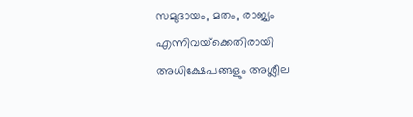സമുദായം, മതം, രാജ്യം എന്നിവയ്‌ക്കെതിരായി അധിക്ഷേപങ്ങളും അശ്ലീല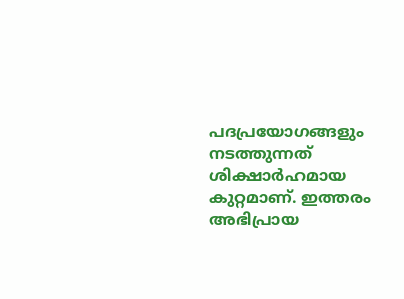പദപ്രയോഗങ്ങളും നടത്തുന്നത് ശിക്ഷാര്‍ഹമായ കുറ്റമാണ്. ഇത്തരം അഭിപ്രായ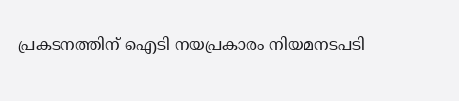പ്രകടനത്തിന് ഐടി നയപ്രകാരം നിയമനടപടി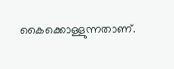കൈക്കൊള്ളുന്നതാണ്.